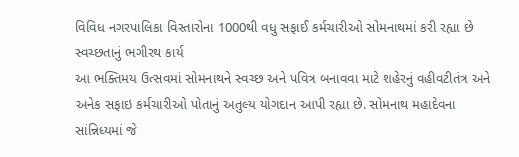વિવિધ નગરપાલિકા વિસ્તારોના 1000થી વધુ સફાઈ કર્મચારીઓ સોમનાથમાં કરી રહ્યા છે સ્વચ્છતાનું ભગીરથ કાર્ય
આ ભક્તિમય ઉત્સવમાં સોમનાથને સ્વચ્છ અને પવિત્ર બનાવવા માટે શહેરનું વહીવટીતંત્ર અને અનેક સફાઇ કર્મચારીઓ પોતાનું અતુલ્ય યોગદાન આપી રહ્યા છે. સોમનાથ મહાદેવના સાંન્નિધ્યમાં જે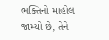ભક્તિનો માહોલ જામ્યો છે, તેને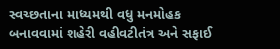સ્વચ્છતાના માધ્યમથી વધુ મનમોહક બનાવવામાં શહેરી વહીવટીતંત્ર અને સફાઈ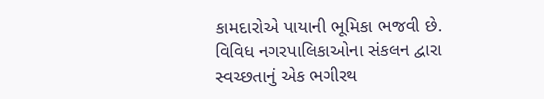કામદારોએ પાયાની ભૂમિકા ભજવી છે. વિવિધ નગરપાલિકાઓના સંકલન દ્વારા સ્વચ્છતાનું એક ભગીરથ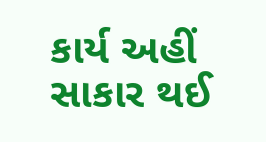કાર્ય અહીં સાકાર થઈ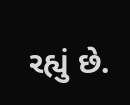રહ્યું છે.